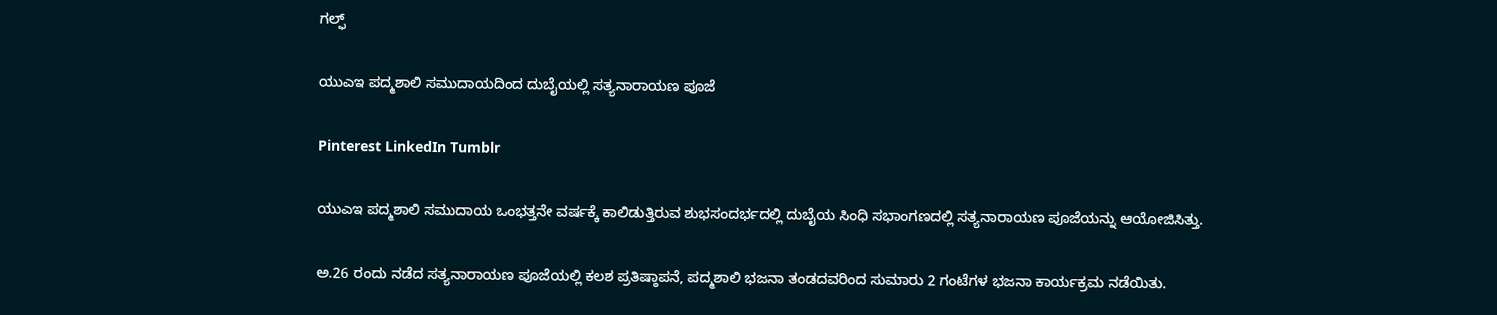ಗಲ್ಫ್

ಯುಎಇ ಪದ್ಮಶಾಲಿ ಸಮುದಾಯದಿಂದ ದುಬೈಯಲ್ಲಿ ಸತ್ಯನಾರಾಯಣ ಪೂಜೆ

Pinterest LinkedIn Tumblr

ಯುಎಇ ಪದ್ಮಶಾಲಿ ಸಮುದಾಯ ಒಂಭತ್ತನೇ ವರ್ಷಕ್ಕೆ ಕಾಲಿಡುತ್ತಿರುವ ಶುಭಸಂದರ್ಭದಲ್ಲಿ ದುಬೈಯ ಸಿಂಧಿ ಸಭಾಂಗಣದಲ್ಲಿ ಸತ್ಯನಾರಾಯಣ ಪೂಜೆಯನ್ನು ಆಯೋಜಿಸಿತ್ತು.

ಅ.26 ರಂದು ನಡೆದ ಸತ್ಯನಾರಾಯಣ ಪೂಜೆಯಲ್ಲಿ ಕಲಶ ಪ್ರತಿಷ್ಠಾಪನೆ, ಪದ್ಮಶಾಲಿ ಭಜನಾ ತಂಡದವರಿಂದ ಸುಮಾರು 2 ಗಂಟೆಗಳ ಭಜನಾ ಕಾರ್ಯಕ್ರಮ ನಡೆಯಿತು.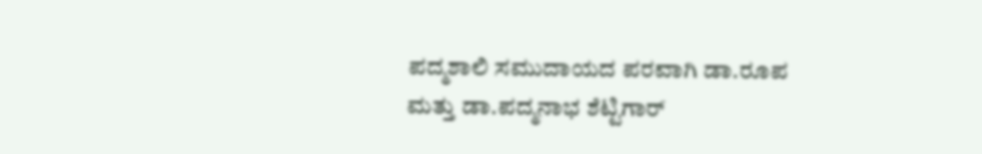ಪದ್ಮಶಾಲಿ ಸಮುದಾಯದ ಪರವಾಗಿ ಡಾ.ರೂಪ ಮತ್ತು ಡಾ.ಪದ್ಮನಾಭ ಶೆಟ್ಟಿಗಾರ್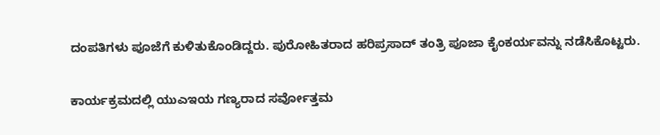ದಂಪತಿಗಳು ಪೂಜೆಗೆ ಕುಳಿತುಕೊಂಡಿದ್ದರು. ಪುರೋಹಿತರಾದ ಹರಿಪ್ರಸಾದ್ ತಂತ್ರಿ ಪೂಜಾ ಕೈಂಕರ್ಯವನ್ನು ನಡೆಸಿಕೊಟ್ಟರು.

ಕಾರ್ಯಕ್ರಮದಲ್ಲಿ ಯುಎಇಯ ಗಣ್ಯರಾದ ಸರ್ವೋತ್ತಮ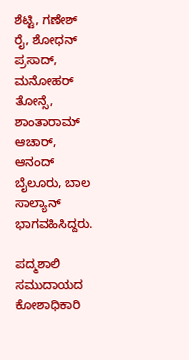ಶೆಟ್ಟಿ, ಗಣೇಶ್ ರೈ, ಶೋಧನ್ ಪ್ರಸಾದ್, ಮನೋಹರ್ ತೋನ್ಸೆ, ಶಾಂತಾರಾಮ್ ಆಚಾರ್, ಆನಂದ್ ಬೈಲೂರು, ಬಾಲ ಸಾಲ್ಯಾನ್ ಭಾಗವಹಿಸಿದ್ದರು.

ಪದ್ಮಶಾಲಿ ಸಮುದಾಯದ ಕೋಶಾಧಿಕಾರಿ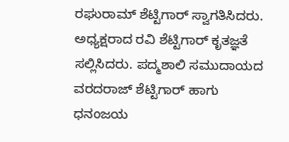ರಘುರಾಮ್ ಶೆಟ್ಟಿಗಾರ್ ಸ್ವಾಗತಿಸಿದರು. ಅಧ್ಯಕ್ಷರಾದ ರವಿ ಶೆಟ್ಟಿಗಾರ್ ಕೃತಜ್ಞತೆ ಸಲ್ಲಿಸಿದರು. ಪದ್ಮಶಾಲಿ ಸಮುದಾಯದ ವರದರಾಜ್ ಶೆಟ್ಟಿಗಾರ್ ಹಾಗು ಧನಂಜಯ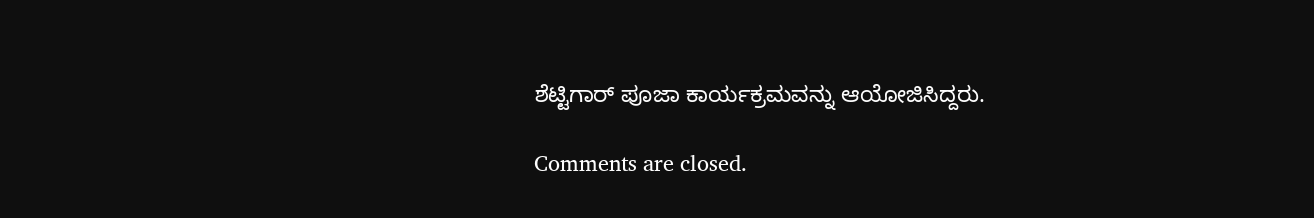ಶೆಟ್ಟಿಗಾರ್ ಪೂಜಾ ಕಾರ್ಯಕ್ರಮವನ್ನು ಆಯೋಜಿಸಿದ್ದರು.

Comments are closed.